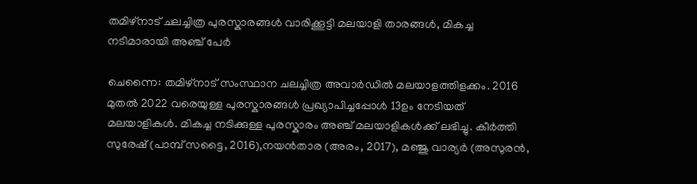തമിഴ്നാട് ചലച്ചിത്ര പുരസ്കാരങ്ങൾ വാരിക്കൂട്ടി മലയാളി താരങ്ങൾ, മികച്ച നടിമാരായി അഞ്ച് പേർ

ചെന്നൈ: തമിഴ്നാട് സംസ്ഥാന ചലച്ചിത്ര അവാർഡിൽ മലയാളത്തിളക്കം. 2016 മുതൽ 2022 വരെയുള്ള പുരസ്കാരങ്ങൾ പ്രഖ്യാപിച്ചപ്പോൾ 13ഉം നേടിയത് മലയാളികൾ. മികച്ച നടിക്കുള്ള പുരസ്കാരം അഞ്ച് മലയാളികൾക്ക് ലഭിച്ചു. കീർത്തി സുരേഷ് (പാമ്പ് സട്ടൈ, 2016),നയൻതാര (അരം, 2017), മഞ്ജു വാര്യർ (അസുരൻ,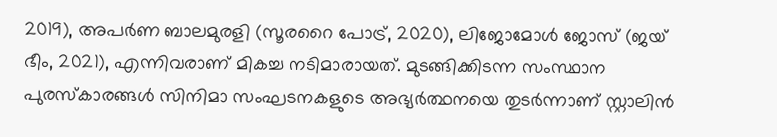2019), അപർണ ബാലമുരളി (സൂരറൈ പോട്ര്, 2020), ലിജോമോൾ ജോസ് (ജയ് ഭീം, 2021), എന്നിവരാണ് മികച്ച നടിമാരായത്. മുടങ്ങിക്കിടന്ന സംസ്ഥാന പുരസ്കാരങ്ങൾ സിനിമാ സംഘടനകളുടെ അഭ്യർത്ഥനയെ തുടർന്നാണ് സ്റ്റാലിൻ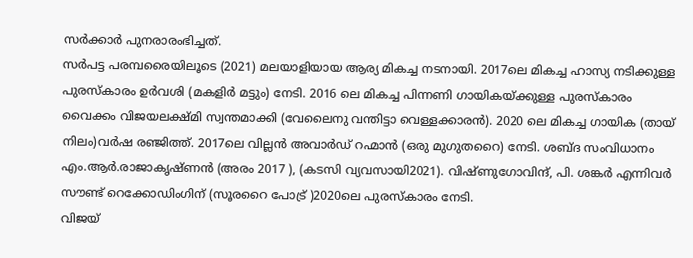സർക്കാർ പുനരാരംഭിച്ചത്.
സർപട്ട പരമ്പരൈയിലൂടെ (2021) മലയാളിയായ ആര്യ മികച്ച നടനായി. 2017ലെ മികച്ച ഹാസ്യ നടിക്കുള്ള പുരസ്കാരം ഉർവശി (മകളിർ മട്ടും) നേടി. 2016 ലെ മികച്ച പിന്നണി ഗായികയ്ക്കുള്ള പുരസ്കാരം വൈക്കം വിജയലക്ഷ്മി സ്വന്തമാക്കി (വേലൈനു വന്തിട്ടാ വെള്ളക്കാരൻ). 2020 ലെ മികച്ച ഗായിക (തായ് നിലം)വർഷ രഞ്ജിത്ത്. 2017ലെ വില്ലൻ അവാർഡ് റഹ്മാൻ (ഒരു മുഗുതറൈ) നേടി. ശബ്ദ സംവിധാനം എം.ആർ.രാജാകൃഷ്ണൻ (അരം 2017 ), (കടസി വ്യവസായി2021). വിഷ്ണുഗോവിന്ദ്, പി. ശങ്കർ എന്നിവർ സൗണ്ട് റെക്കോഡിംഗിന് (സൂരറൈ പോട്ര് )2020ലെ പുരസ്കാരം നേടി.
വിജയ്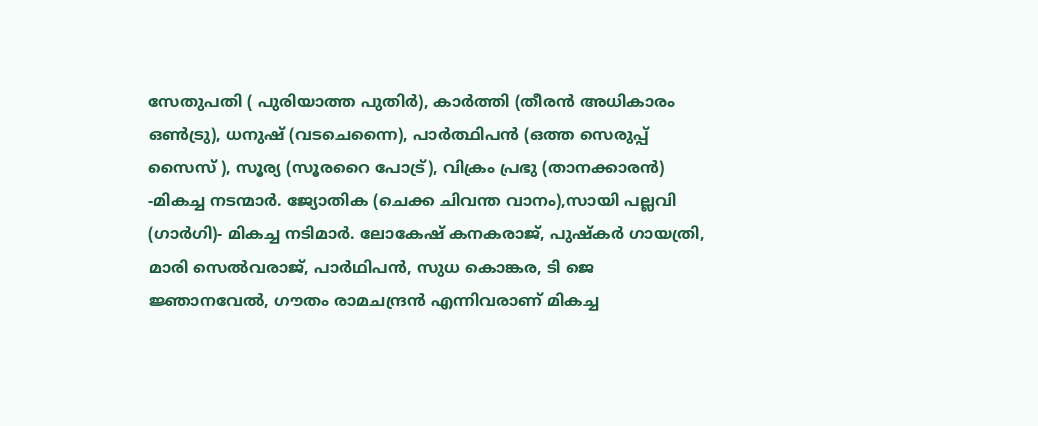സേതുപതി ( പുരിയാത്ത പുതിർ), കാർത്തി (തീരൻ അധികാരം ഒൺട്രു), ധനുഷ് (വടചെന്നൈ), പാർത്ഥിപൻ (ഒത്ത സെരുപ്പ് സൈസ് ), സൂര്യ (സൂരറൈ പോട്ര്), വിക്രം പ്രഭു (താനക്കാരൻ) -മികച്ച നടന്മാർ. ജ്യോതിക (ചെക്ക ചിവന്ത വാനം),സായി പല്ലവി (ഗാർഗി)- മികച്ച നടിമാർ. ലോകേഷ് കനകരാജ്, പുഷ്കർ ഗായത്രി, മാരി സെൽവരാജ്, പാർഥിപൻ, സുധ കൊങ്കര, ടി ജെ ജ്ഞാനവേൽ, ഗൗതം രാമചന്ദ്രൻ എന്നിവരാണ് മികച്ച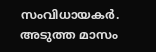സംവിധായകർ. അടുത്ത മാസം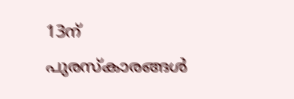13ന് പുരസ്കാരങ്ങൾ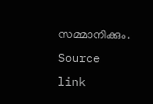സമ്മാനിക്കും.
Source link